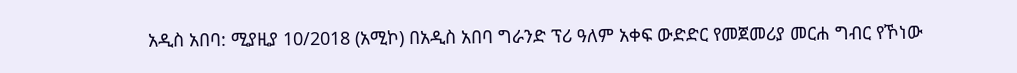አዲስ አበባ: ሚያዚያ 10/2018 (አሚኮ) በአዲስ አበባ ግራንድ ፕሪ ዓለም አቀፍ ውድድር የመጀመሪያ መርሐ ግብር የኾነው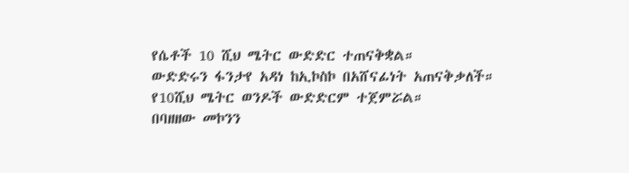የሴቶች 10 ሺህ ሜትር ውድድር ተጠናቅቋል።
ውድድሩን ፋንታየ አዳነ ከኢኮስኮ በአሸናፊነት አጠናቅቃለች።
የ10ሺህ ሜትር ወንዶች ውድድርም ተጀምሯል።
በባዘዘው መኮንን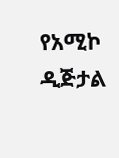የአሚኮ ዲጅታል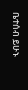ቤተሰብ ይሁኑ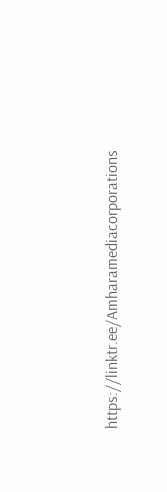https://linktr.ee/Amharamediacorporations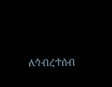ለኅብረተሰብ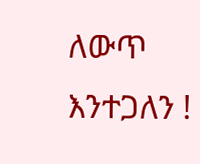ለውጥ እንተጋለን !